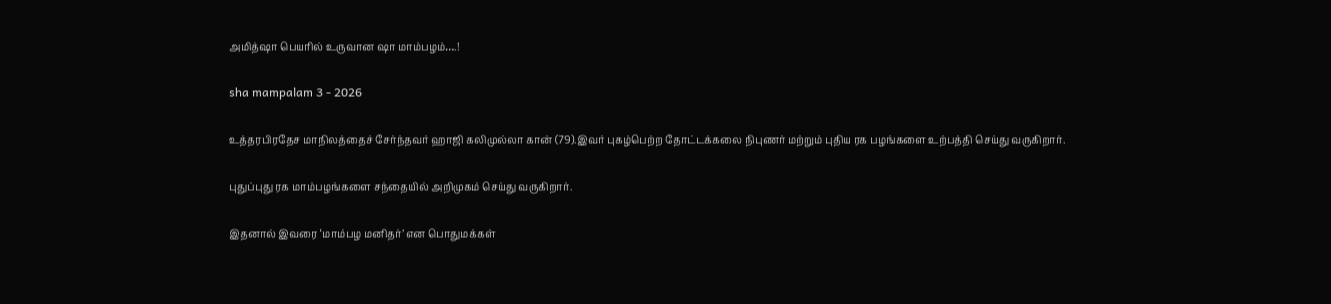அமித்ஷா பெயரில் உருவான ஷா மாம்பழம்….!

sha mampalam 3 - 2026

உத்தரபிரதேச மாநிலத்தைச் சேர்ந்தவர் ஹாஜி கலிமுல்லா கான் (79).இவர் புகழ்பெற்ற தோட்டக்கலை நிபுணர் மற்றும் புதிய ரக பழங்களை உற்பத்தி செய்து வருகிறார்.

புதுப்புது ரக மாம்பழங்களை சந்தையில் அறிமுகம் செய்து வருகிறார்.

இதனால் இவரை ‘மாம்பழ மனிதர்’ என பொதுமக்கள்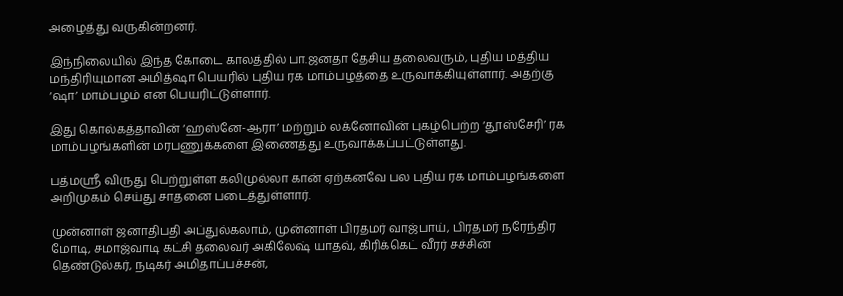அழைத்து வருகின்றனர்.

இந்நிலையில் இந்த கோடை காலத்தில் பா.ஜனதா தேசிய தலைவரும், புதிய மத்திய மந்திரியுமான அமித்ஷா பெயரில் புதிய ரக மாம்பழத்தை உருவாக்கியுள்ளார். அதற்கு ‘ஷா’ மாம்பழம் என பெயரிட்டுள்ளார்.

இது கொல்கத்தாவின் ‘ஹஸ்னே-ஆரா’ மற்றும் லக்னோவின் புகழ்பெற்ற ‘தூஸ்சேரி’ ரக மாம்பழங்களின் மரபணுக்களை இணைத்து உருவாக்கப்பட்டுள்ளது.

பத்மஸ்ரீ விருது பெற்றுள்ள கலிமுல்லா கான் ஏற்கனவே பல புதிய ரக மாம்பழங்களை அறிமுகம் செய்து சாதனை படைத்துள்ளார்.

முன்னாள் ஜனாதிபதி அப்துல்கலாம், முன்னாள் பிரதமர் வாஜ்பாய், பிரதமர் நரேந்திர மோடி, சமாஜ்வாடி கட்சி தலைவர் அகிலேஷ் யாதவ், கிரிக்கெட் வீரர் சச்சின் தெண்டுல்கர், நடிகர் அமிதாப்பச்சன்,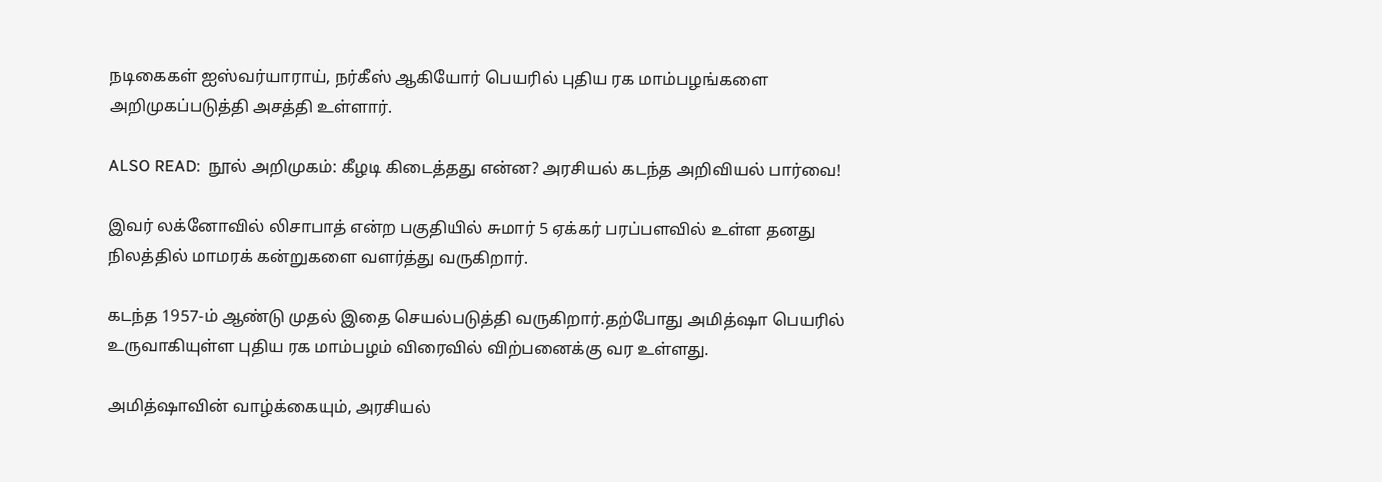நடிகைகள் ஐஸ்வர்யாராய், நர்கீஸ் ஆகியோர் பெயரில் புதிய ரக மாம்பழங்களை அறிமுகப்படுத்தி அசத்தி உள்ளார்.

ALSO READ:  நூல் அறிமுகம்: கீழடி கிடைத்தது என்ன? அரசியல் கடந்த அறிவியல் பார்வை!

இவர் லக்னோவில் லிசாபாத் என்ற பகுதியில் சுமார் 5 ஏக்கர் பரப்பளவில் உள்ள தனது நிலத்தில் மாமரக் கன்றுகளை வளர்த்து வருகிறார்.

கடந்த 1957-ம் ஆண்டு முதல் இதை செயல்படுத்தி வருகிறார்.தற்போது அமித்ஷா பெயரில் உருவாகியுள்ள புதிய ரக மாம்பழம் விரைவில் விற்பனைக்கு வர உள்ளது.

அமித்ஷாவின் வாழ்க்கையும், அரசியல்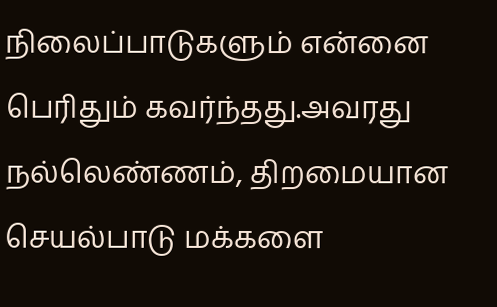நிலைப்பாடுகளும் என்னை பெரிதும் கவர்ந்தது.அவரது நல்லெண்ணம், திறமையான செயல்பாடு மக்களை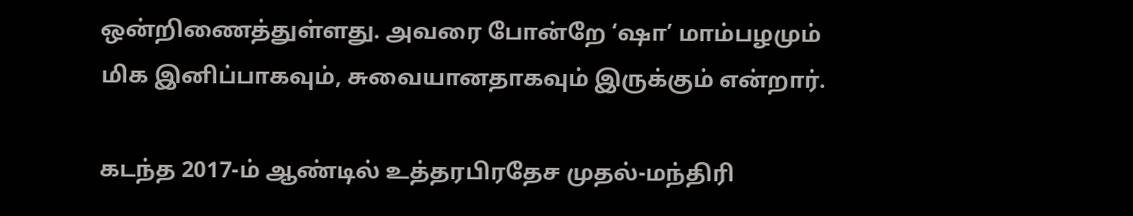ஒன்றிணைத்துள்ளது. அவரை போன்றே ‘ஷா’ மாம்பழமும் மிக இனிப்பாகவும், சுவையானதாகவும் இருக்கும் என்றார்.

கடந்த 2017-ம் ஆண்டில் உத்தரபிரதேச முதல்-மந்திரி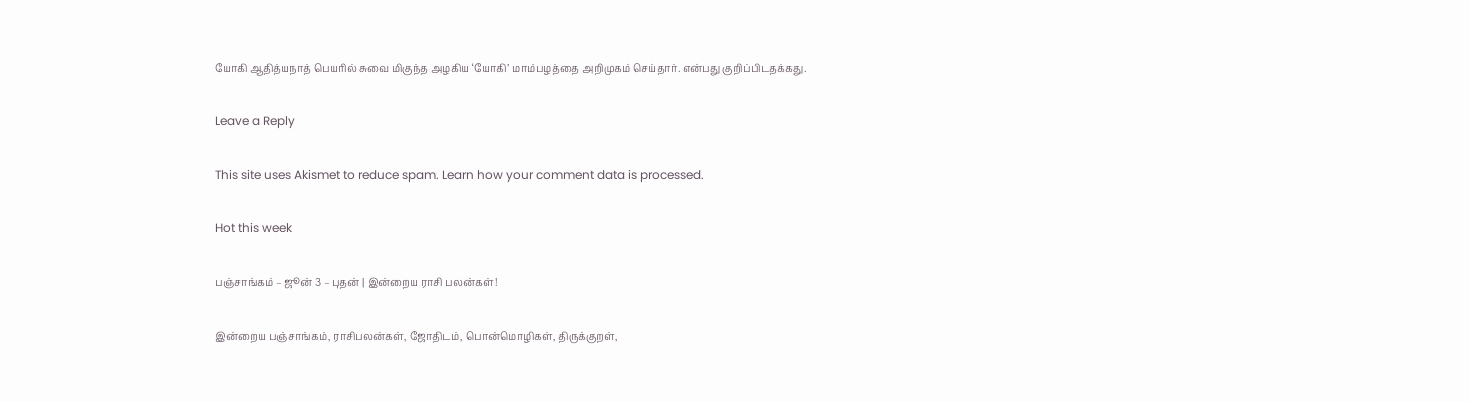யோகி ஆதித்யநாத் பெயரில் சுவை மிகுந்த அழகிய ‘யோகி’ மாம்பழத்தை அறிமுகம் செய்தார். என்பது குறிப்பிடதக்கது.

Leave a Reply

This site uses Akismet to reduce spam. Learn how your comment data is processed.

Hot this week

பஞ்சாங்கம் – ஜூன் 3 – புதன் | இன்றைய ராசி பலன்கள்!

இன்றைய பஞ்சாங்கம், ராசிபலன்கள், ஜோதிடம், பொன்மொழிகள், திருக்குறள்,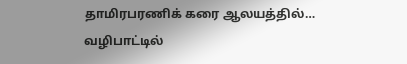தாமிரபரணிக் கரை ஆலயத்தில்… வழிபாட்டில்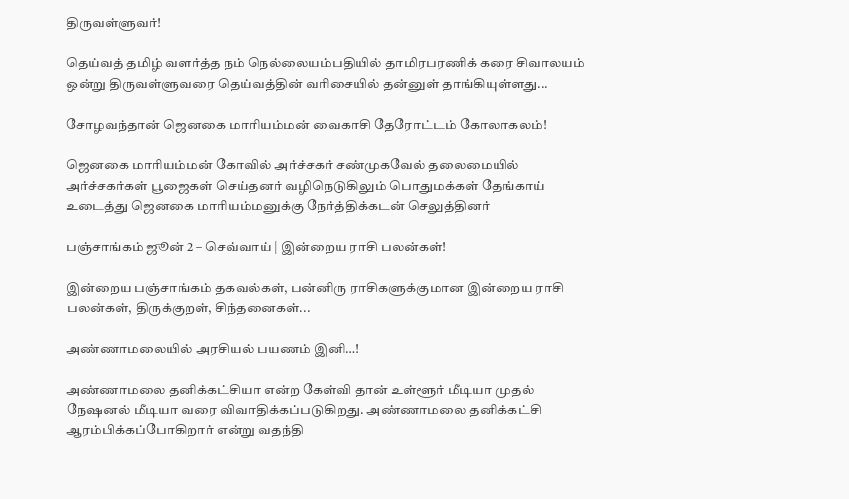திருவள்ளுவர்!

தெய்வத் தமிழ் வளர்த்த நம் நெல்லையம்பதியில் தாமிரபரணிக் கரை சிவாலயம் ஒன்று திருவள்ளுவரை தெய்வத்தின் வரிசையில் தன்னுள் தாங்கியுள்ளது...

சோழவந்தான் ஜெனகை மாரியம்மன் வைகாசி தேரோட்டம் கோலாகலம்!

ஜெனகை மாரியம்மன் கோவில் அர்ச்சகர் சண்முகவேல் தலைமையில் அர்ச்சகர்கள் பூஜைகள் செய்தனர் வழிநெடுகிலும் பொதுமக்கள் தேங்காய் உடைத்து ஜெனகை மாரியம்மனுக்கு நேர்த்திக்கடன் செலுத்தினர்

பஞ்சாங்கம் ஜூன் 2 – செவ்வாய் | இன்றைய ராசி பலன்கள்!

இன்றைய பஞ்சாங்கம் தகவல்கள், பன்னிரு ராசிகளுக்குமான இன்றைய ராசி பலன்கள், திருக்குறள், சிந்தனைகள்...

அண்ணாமலையில் அரசியல் பயணம் இனி…!

அண்ணாமலை தனிக்கட்சியா என்ற கேள்வி தான் உள்ளூர் மீடியா முதல் நேஷனல் மீடியா வரை விவாதிக்கப்படுகிறது. அண்ணாமலை தனிக்கட்சி ஆரம்பிக்கப்போகிறார் என்று வதந்தி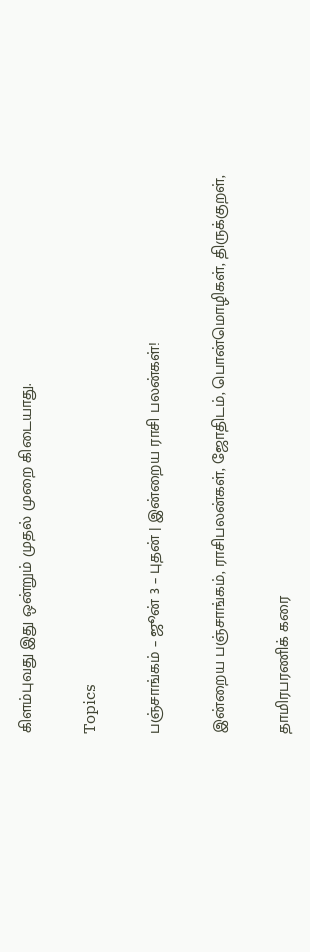கிளம்புவது இது ஒன்றும் முதல் முறை கிடையாது.

Topics

பஞ்சாங்கம் – ஜூன் 3 – புதன் | இன்றைய ராசி பலன்கள்!

இன்றைய பஞ்சாங்கம், ராசிபலன்கள், ஜோதிடம், பொன்மொழிகள், திருக்குறள்,

தாமிரபரணிக் கரை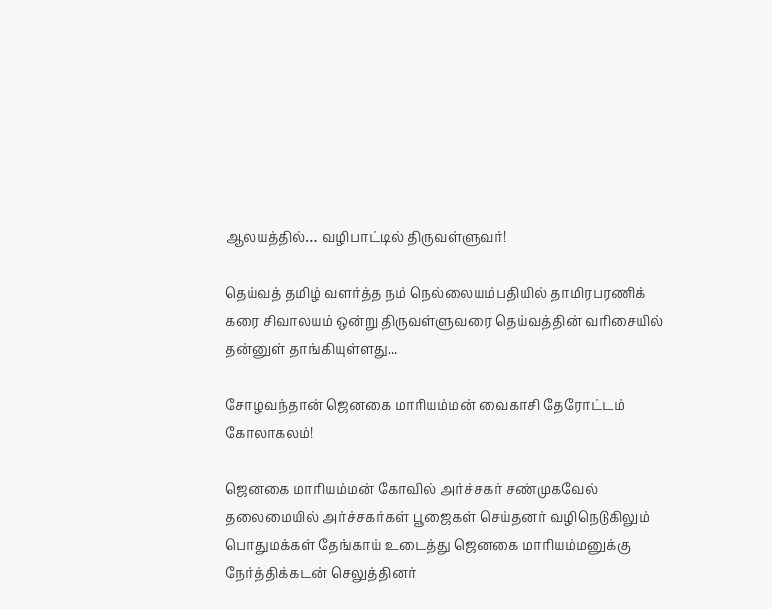ஆலயத்தில்… வழிபாட்டில் திருவள்ளுவர்!

தெய்வத் தமிழ் வளர்த்த நம் நெல்லையம்பதியில் தாமிரபரணிக் கரை சிவாலயம் ஒன்று திருவள்ளுவரை தெய்வத்தின் வரிசையில் தன்னுள் தாங்கியுள்ளது...

சோழவந்தான் ஜெனகை மாரியம்மன் வைகாசி தேரோட்டம் கோலாகலம்!

ஜெனகை மாரியம்மன் கோவில் அர்ச்சகர் சண்முகவேல் தலைமையில் அர்ச்சகர்கள் பூஜைகள் செய்தனர் வழிநெடுகிலும் பொதுமக்கள் தேங்காய் உடைத்து ஜெனகை மாரியம்மனுக்கு நேர்த்திக்கடன் செலுத்தினர்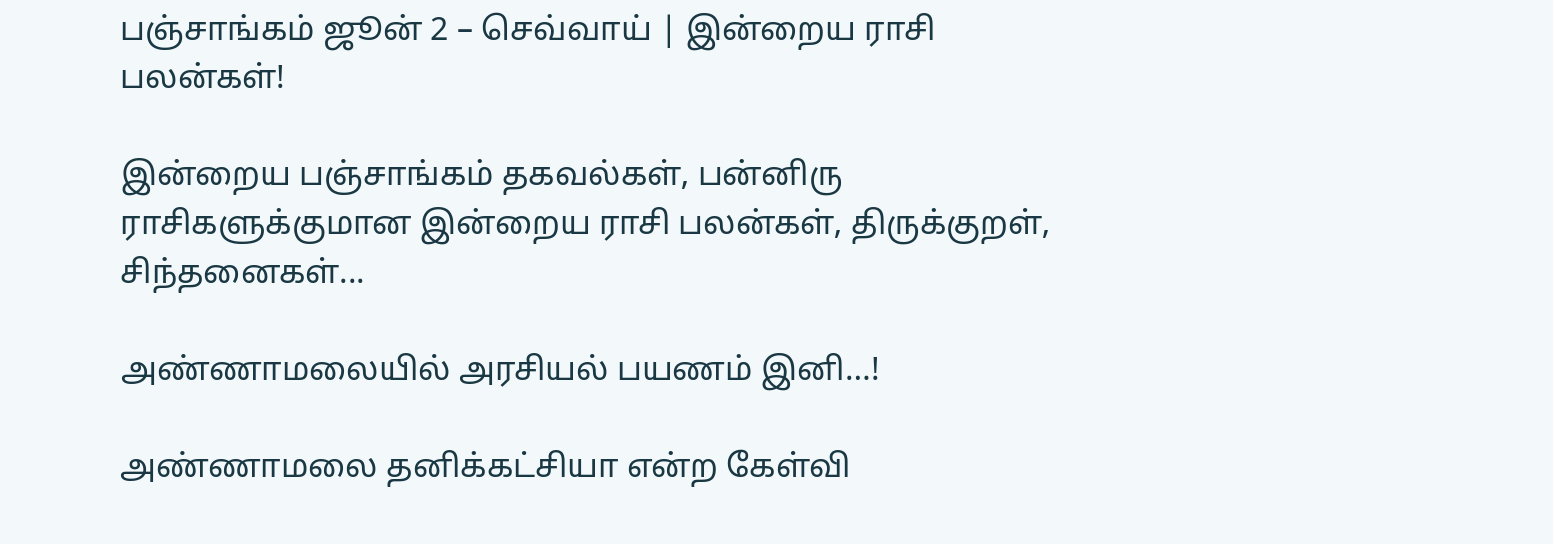பஞ்சாங்கம் ஜூன் 2 – செவ்வாய் | இன்றைய ராசி பலன்கள்!

இன்றைய பஞ்சாங்கம் தகவல்கள், பன்னிரு ராசிகளுக்குமான இன்றைய ராசி பலன்கள், திருக்குறள், சிந்தனைகள்...

அண்ணாமலையில் அரசியல் பயணம் இனி…!

அண்ணாமலை தனிக்கட்சியா என்ற கேள்வி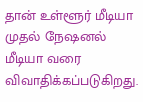தான் உள்ளூர் மீடியா முதல் நேஷனல் மீடியா வரை விவாதிக்கப்படுகிறது.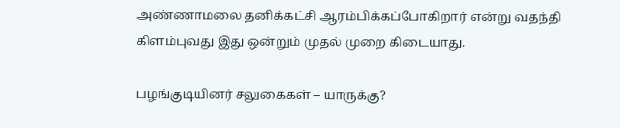அண்ணாமலை தனிக்கட்சி ஆரம்பிக்கப்போகிறார் என்று வதந்தி கிளம்புவது இது ஒன்றும் முதல் முறை கிடையாது.

பழங்குடியினர் சலுகைகள் – யாருக்கு?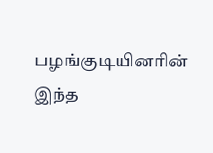பழங்குடியினரின் இந்த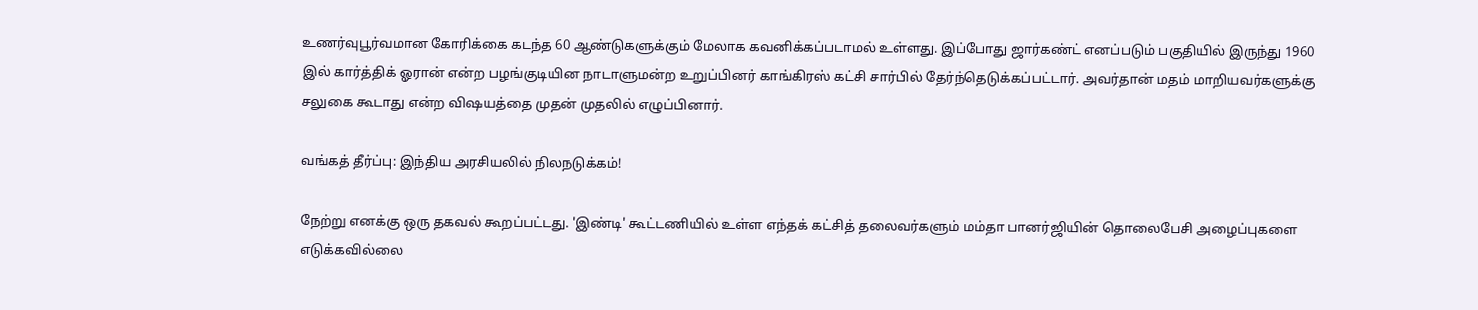உணர்வுபூர்வமான கோரிக்கை கடந்த 60 ஆண்டுகளுக்கும் மேலாக கவனிக்கப்படாமல் உள்ளது. இப்போது ஜார்கண்ட் எனப்படும் பகுதியில் இருந்து 1960 இல் கார்த்திக் ஓரான் என்ற பழங்குடியின நாடாளுமன்ற உறுப்பினர் காங்கிரஸ் கட்சி சார்பில் தேர்ந்தெடுக்கப்பட்டார். அவர்தான் மதம் மாறியவர்களுக்கு சலுகை கூடாது என்ற விஷயத்தை முதன் முதலில் எழுப்பினார்.

வங்கத் தீர்ப்பு: இந்திய அரசியலில் நிலநடுக்கம்!

நேற்று எனக்கு ஒரு தகவல் கூறப்பட்டது. 'இண்டி' கூட்டணியில் உள்ள எந்தக் கட்சித் தலைவர்களும் மம்தா பானர்ஜியின் தொலைபேசி அழைப்புகளை எடுக்கவில்லை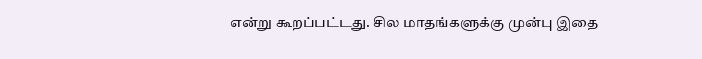என்று கூறப்பட்டது. சில மாதங்களுக்கு முன்பு இதை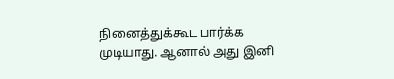நினைத்துக்கூட பார்க்க முடியாது. ஆனால் அது இனி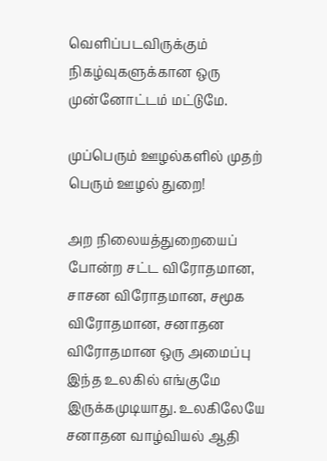வெளிப்படவிருக்கும் நிகழ்வுகளுக்கான ஒரு முன்னோட்டம் மட்டுமே.

முப்பெரும் ஊழல்களில் முதற் பெரும் ஊழல் துறை!

அற நிலையத்துறையைப் போன்ற சட்ட விரோதமான, சாசன விரோதமான, சமூக விரோதமான, சனாதன விரோதமான ஒரு அமைப்பு இந்த உலகில் எங்குமே இருக்கமுடியாது. உலகிலேயே சனாதன வாழ்வியல் ஆதி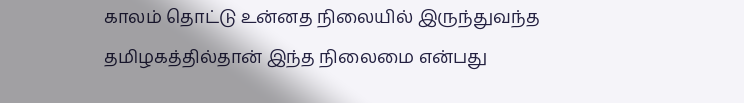காலம் தொட்டு உன்னத நிலையில் இருந்துவந்த தமிழகத்தில்தான் இந்த நிலைமை என்பது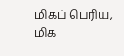மிகப் பெரிய, மிக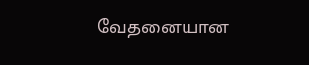வேதனையான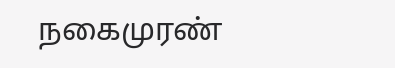நகைமுரண்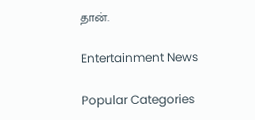தான்.

Entertainment News

Popular Categories